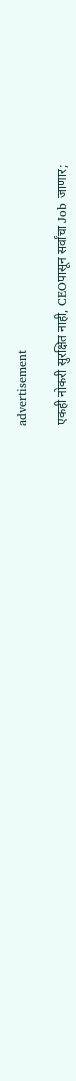advertisement

एकही नोकरी सुरक्षित नाही, CEOपासून सर्वांचा Job जाणार;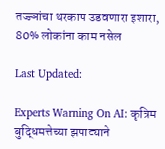तज्ज्ञांचा थरकाप उडवणारा इशारा, 80% लोकांना काम नसेल

Last Updated:

Experts Warning On AI: कृत्रिम बुद्धिमत्तेच्या झपाट्याने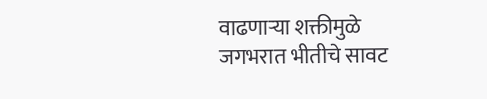वाढणाऱ्या शक्तीमुळे जगभरात भीतीचे सावट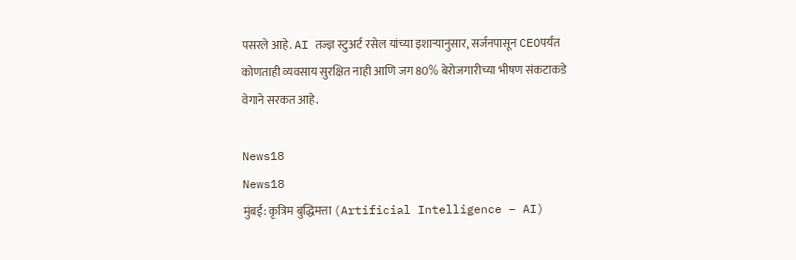पसरले आहे. AI तज्ज्ञ स्टुअर्ट रसेल यांच्या इशाऱ्यानुसार, सर्जनपासून CEOपर्यंत कोणताही व्यवसाय सुरक्षित नाही आणि जग 80% बेरोजगारीच्या भीषण संकटाकडे वेगाने सरकत आहे.

News18
News18
मुंबई: कृत्रिम बुद्धिमत्ता (Artificial Intelligence – AI)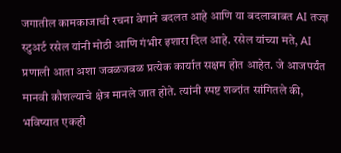जगातील कामकाजाची रचना वेगाने बदलत आहे आणि या बदलाबाबत AI तज्ज्ञ स्टुअर्ट रसेल यांनी मोठी आणि गंभीर इशारा दिल आहे. रसेल यांच्या मते, AI प्रणाली आता अशा जवळजवळ प्रत्येक कार्यात सक्षम होत आहेत. जे आजपर्यंत मानवी कौशल्याचे क्षेत्र मानले जात होते. त्यांनी स्पष्ट शब्दांत सांगितले की, भविष्यात एकही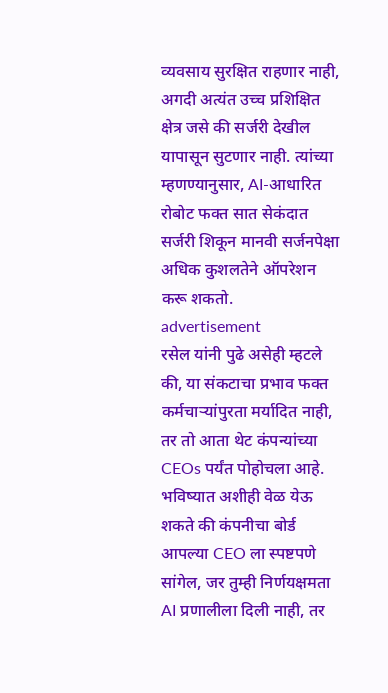व्यवसाय सुरक्षित राहणार नाही, अगदी अत्यंत उच्च प्रशिक्षित क्षेत्र जसे की सर्जरी देखील यापासून सुटणार नाही. त्यांच्या म्हणण्यानुसार, AI-आधारित रोबोट फक्त सात सेकंदात सर्जरी शिकून मानवी सर्जनपेक्षा अधिक कुशलतेने ऑपरेशन करू शकतो.
advertisement
रसेल यांनी पुढे असेही म्हटले की, या संकटाचा प्रभाव फक्त कर्मचाऱ्यांपुरता मर्यादित नाही, तर तो आता थेट कंपन्यांच्या CEOs पर्यंत पोहोचला आहे. भविष्यात अशीही वेळ येऊ शकते की कंपनीचा बोर्ड आपल्या CEO ला स्पष्टपणे सांगेल, जर तुम्ही निर्णयक्षमता AI प्रणालीला दिली नाही, तर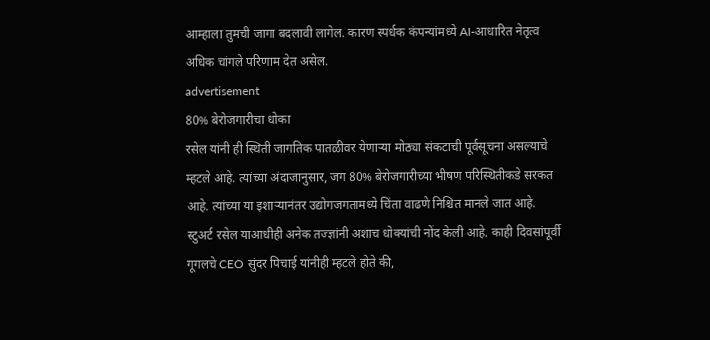आम्हाला तुमची जागा बदलावी लागेल. कारण स्पर्धक कंपन्यांमध्ये AI-आधारित नेतृत्व अधिक चांगले परिणाम देत असेल.
advertisement
80% बेरोजगारीचा धोका
रसेल यांनी ही स्थिती जागतिक पातळीवर येणाऱ्या मोठ्या संकटाची पूर्वसूचना असल्याचे म्हटले आहे. त्यांच्या अंदाजानुसार, जग 80% बेरोजगारीच्या भीषण परिस्थितीकडे सरकत आहे. त्यांच्या या इशाऱ्यानंतर उद्योगजगतामध्ये चिंता वाढणे निश्चित मानले जात आहे.
स्टुअर्ट रसेल याआधीही अनेक तज्ज्ञांनी अशाच धोक्यांची नोंद केली आहे. काही दिवसांपूर्वी गूगलचे CEO सुंदर पिचाई यांनीही म्हटले होते की,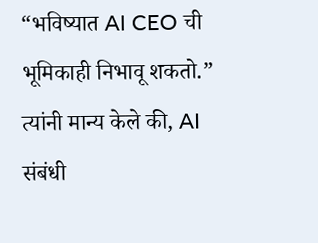“भविष्यात AI CEO ची भूमिकाही निभावू शकतो.” त्यांनी मान्य केले की, AI संबंधी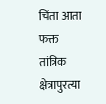चिंता आता फक्त तांत्रिक क्षेत्रापुरत्या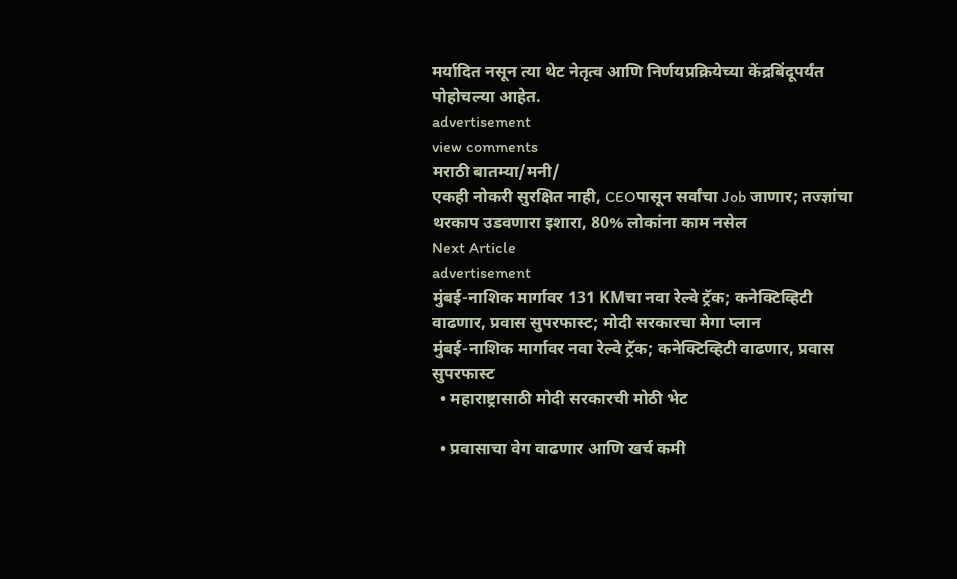मर्यादित नसून त्या थेट नेतृत्व आणि निर्णयप्रक्रियेच्या केंद्रबिंदूपर्यंत पोहोचल्या आहेत.
advertisement
view comments
मराठी बातम्या/मनी/
एकही नोकरी सुरक्षित नाही, CEOपासून सर्वांचा Job जाणार; तज्ज्ञांचा थरकाप उडवणारा इशारा, 80% लोकांना काम नसेल
Next Article
advertisement
मुंबई-नाशिक मार्गावर 131 KMचा नवा रेल्वे ट्रॅक; कनेक्टिव्हिटी वाढणार, प्रवास सुपरफास्ट; मोदी सरकारचा मेगा प्लान
मुंबई-नाशिक मार्गावर नवा रेल्वे ट्रॅक; कनेक्टिव्हिटी वाढणार, प्रवास सुपरफास्ट
  • महाराष्ट्रासाठी मोदी सरकारची मोठी भेट

  • प्रवासाचा वेग वाढणार आणि खर्च कमी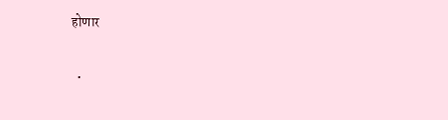होणार

  •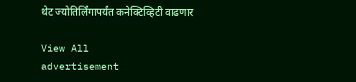थेट ज्योतिर्लिंगापर्यंत कनेक्टिव्हिटी वाढणार

View All
advertisement